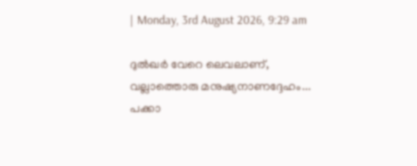| Monday, 3rd August 2026, 9:29 am

ദുല്‍ഖര്‍ വേറെ ലെവലാണ്, വല്ലാത്തൊരു മനുഷ്യനാണദ്ദേഹം... പക്കാ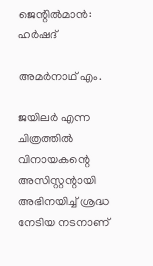ജെന്റില്‍മാന്‍: ഹര്‍ഷദ്

അമര്‍നാഥ് എം.

ജയിലര്‍ എന്ന ചിത്രത്തില്‍ വിനായകന്റെ അസിസ്റ്റന്റായി അഭിനയിച്ച് ശ്രദ്ധ നേടിയ നടനാണ്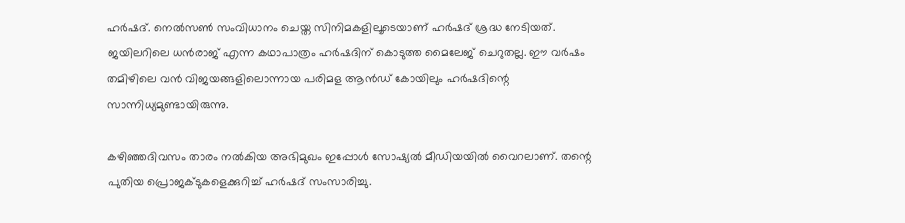ഹര്‍ഷദ്. നെല്‍സണ്‍ സംവിധാനം ചെയ്ത സിനിമകളിലൂടെയാണ് ഹര്‍ഷദ് ശ്രദ്ധ നേടിയത്. ജയിലറിലെ ധന്‍രാജ് എന്ന കഥാപാത്രം ഹര്‍ഷദിന് കൊടുത്ത മൈലേജ് ചെറുതല്ല. ഈ വര്‍ഷം തമിഴിലെ വന്‍ വിജയങ്ങളിലൊന്നായ പരിമള ആന്‍ഡ് കോയിലും ഹര്‍ഷദിന്റെ സാന്നിധ്യമുണ്ടായിരുന്നു.

കഴിഞ്ഞദിവസം താരം നല്‍കിയ അഭിമുഖം ഇപ്പോള്‍ സോഷ്യല്‍ മീഡിയയില്‍ വൈറലാണ്. തന്റെ പുതിയ പ്രൊജക്ടുകളെക്കുറിച്ച് ഹര്‍ഷദ് സംസാരിച്ചു.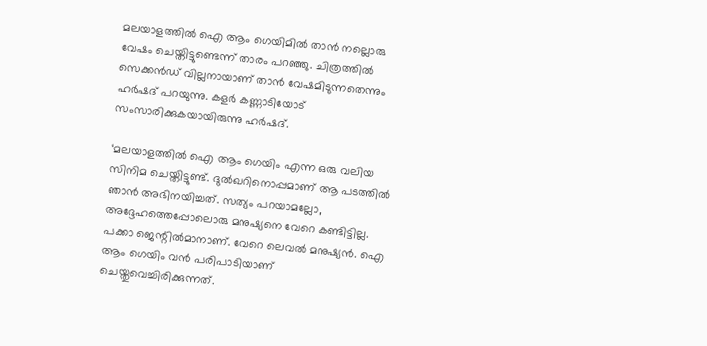മലയാളത്തില്‍ ഐ ആം ഗെയിമില്‍ താന്‍ നല്ലൊരു വേഷം ചെയ്തിട്ടുണ്ടെന്ന് താരം പറഞ്ഞു. ചിത്രത്തില്‍ സെക്കന്‍ഡ് വില്ലനായാണ് താന്‍ വേഷമിടുന്നതെന്നും ഹര്‍ഷദ് പറയുന്നു. കളര്‍ കണ്ണാടിയോട് സംസാരിക്കുകയായിരുന്നു ഹര്‍ഷദ്.

‘മലയാളത്തില്‍ ഐ ആം ഗെയിം എന്ന ഒരു വലിയ സിനിമ ചെയ്തിട്ടുണ്ട്. ദുല്‍ഖറിനൊപ്പമാണ് ആ പടത്തില്‍ ഞാന്‍ അഭിനയിച്ചത്. സത്യം പറയാമല്ലോ, അദ്ദേഹത്തെപ്പോലൊരു മനുഷ്യനെ വേറെ കണ്ടിട്ടില്ല. പക്കാ ജെന്റില്‍മാനാണ്. വേറെ ലെവല്‍ മനുഷ്യന്‍. ഐ ആം ഗെയിം വന്‍ പരിപാടിയാണ് ചെയ്തുവെച്ചിരിക്കുന്നത്.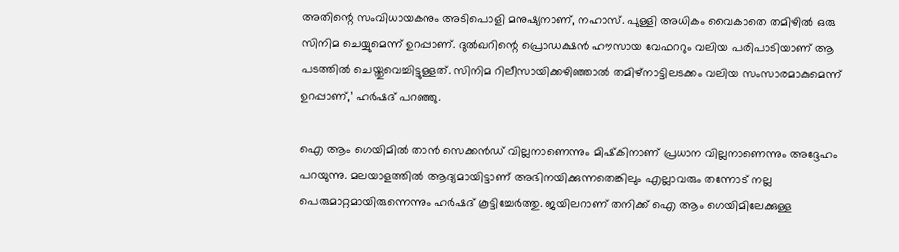അതിന്റെ സംവിധായകനും അടിപൊളി മനുഷ്യനാണ്, നഹാസ്. പുള്ളി അധികം വൈകാതെ തമിഴില്‍ ഒരു സിനിമ ചെയ്യുമെന്ന് ഉറപ്പാണ്. ദുല്‍ഖറിന്റെ പ്രൊഡക്ഷന്‍ ഹൗസായ വേഫററും വലിയ പരിപാടിയാണ് ആ പടത്തില്‍ ചെയ്തുവെച്ചിട്ടുള്ളത്. സിനിമ റിലീസായിക്കഴിഞ്ഞാല്‍ തമിഴ്‌നാട്ടിലടക്കം വലിയ സംസാരമാകുമെന്ന് ഉറപ്പാണ്,’ ഹര്‍ഷദ് പറഞ്ഞു.

ഐ ആം ഗെയിമില്‍ താന്‍ സെക്കന്‍ഡ് വില്ലനാണെന്നും മിഷ്‌കിനാണ് പ്രധാന വില്ലനാണെന്നും അദ്ദേഹം പറയുന്നു. മലയാളത്തില്‍ ആദ്യമായിട്ടാണ് അഭിനയിക്കുന്നതെങ്കിലും എല്ലാവരും തന്നോട് നല്ല പെരുമാറ്റമായിരുന്നെന്നും ഹര്‍ഷദ് കൂട്ടിച്ചേര്‍ത്തു. ജയിലറാണ് തനിക്ക് ഐ ആം ഗെയിമിലേക്കുള്ള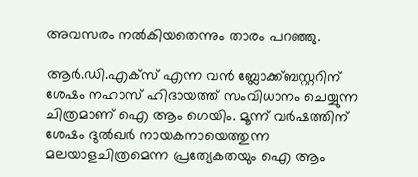അവസരം നല്‍കിയതെന്നും താരം പറഞ്ഞു.

ആര്‍.ഡി.എക്‌സ് എന്ന വന്‍ ബ്ലോക്ക്ബസ്റ്ററിന് ശേഷം നഹാസ് ഹിദായത്ത് സംവിധാനം ചെയ്യുന്ന ചിത്രമാണ് ഐ ആം ഗെയിം. മൂന്ന് വര്‍ഷത്തിന് ശേഷം ദുല്‍ഖര്‍ നായകനായെത്തുന്ന മലയാളചിത്രമെന്ന പ്രത്യേകതയും ഐ ആം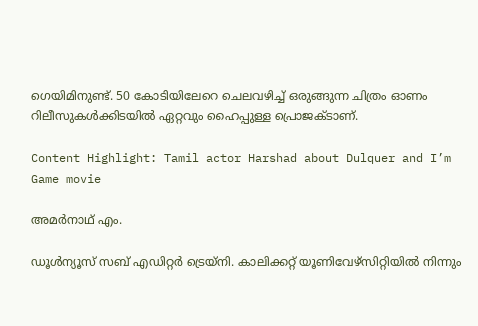ഗെയിമിനുണ്ട്. 50 കോടിയിലേറെ ചെലവഴിച്ച് ഒരുങ്ങുന്ന ചിത്രം ഓണം റിലീസുകള്‍ക്കിടയില്‍ ഏറ്റവും ഹൈപ്പുള്ള പ്രൊജക്ടാണ്.

Content Highlight: Tamil actor Harshad about Dulquer and I’m Game movie

അമര്‍നാഥ് എം.

ഡൂള്‍ന്യൂസ് സബ് എഡിറ്റര്‍ ട്രെയ്‌നി. കാലിക്കറ്റ് യൂണിവേഴ്‌സിറ്റിയില്‍ നിന്നും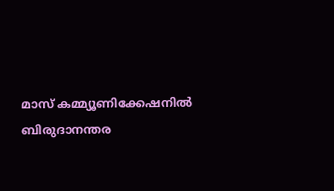മാസ് കമ്മ്യൂണിക്കേഷനില്‍ ബിരുദാനന്തര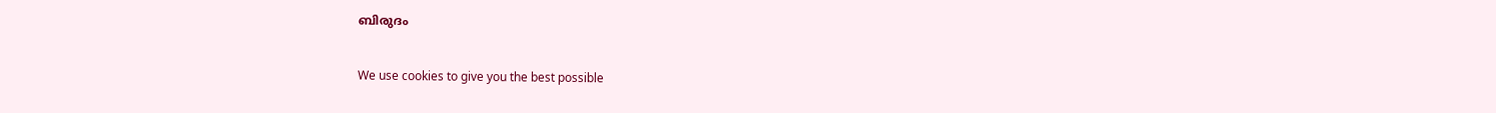ബിരുദം

We use cookies to give you the best possible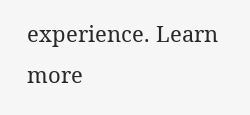experience. Learn more